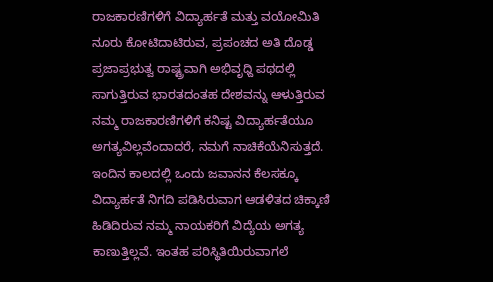ರಾಜಕಾರಣಿಗಳಿಗೆ ವಿದ್ಯಾರ್ಹತೆ ಮತ್ತು ವಯೋಮಿತಿ
ನೂರು ಕೋಟಿದಾಟಿರುವ, ಪ್ರಪಂಚದ ಅತಿ ದೊಡ್ಡ ಪ್ರಜಾಪ್ರಭುತ್ವ ರಾಷ್ಟ್ರವಾಗಿ ಅಭಿವೃಧ್ದಿ ಪಥದಲ್ಲಿ ಸಾಗುತ್ತಿರುವ ಭಾರತದಂತಹ ದೇಶವನ್ನು ಆಳುತ್ತಿರುವ ನಮ್ಮ ರಾಜಕಾರಣಿಗಳಿಗೆ ಕನಿಷ್ಟ ವಿದ್ಯಾರ್ಹತೆಯೂ ಅಗತ್ಯವಿಲ್ಲವೆಂದಾದರೆ, ನಮಗೆ ನಾಚಿಕೆಯೆನಿಸುತ್ತದೆ. ಇಂದಿನ ಕಾಲದಲ್ಲಿ ಒಂದು ಜವಾನನ ಕೆಲಸಕ್ಕೂ ವಿದ್ಯಾರ್ಹತೆ ನಿಗದಿ ಪಡಿಸಿರುವಾಗ ಆಡಳಿತದ ಚಿಕ್ಕಾಣಿ ಹಿಡಿದಿರುವ ನಮ್ಮ ನಾಯಕರಿಗೆ ವಿದ್ಯೆಯ ಅಗತ್ಯ ಕಾಣುತ್ತಿಲ್ಲವೆ. ಇಂತಹ ಪರಿಸ್ಥಿತಿಯಿರುವಾಗಲೆ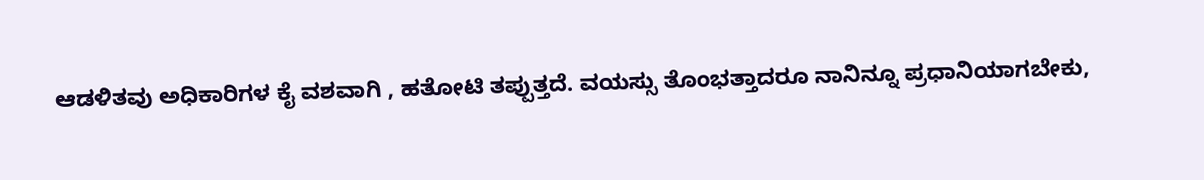ಆಡಳಿತವು ಅಧಿಕಾರಿಗಳ ಕೈ ವಶವಾಗಿ , ಹತೋಟಿ ತಪ್ಪುತ್ತದೆ. ವಯಸ್ಸು ತೊಂಭತ್ತಾದರೂ ನಾನಿನ್ನೂ ಪ್ರಧಾನಿಯಾಗಬೇಕು,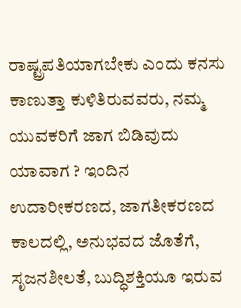ರಾಷ್ಟ್ರಪತಿಯಾಗಬೇಕು ಎಂದು ಕನಸು ಕಾಣುತ್ತಾ ಕುಳಿತಿರುವವರು, ನಮ್ಮ ಯುವಕರಿಗೆ ಜಾಗ ಬಿಡಿವುದು ಯಾವಾಗ ? ಇಂದಿನ ಉದಾರೀಕರಣದ, ಜಾಗತೀಕರಣದ ಕಾಲದಲ್ಲಿ, ಅನುಭವದ ಜೊತೆಗೆ, ಸೃಜನಶೀಲತೆ, ಬುದ್ಧಿಶಕ್ತಿಯೂ ಇರುವ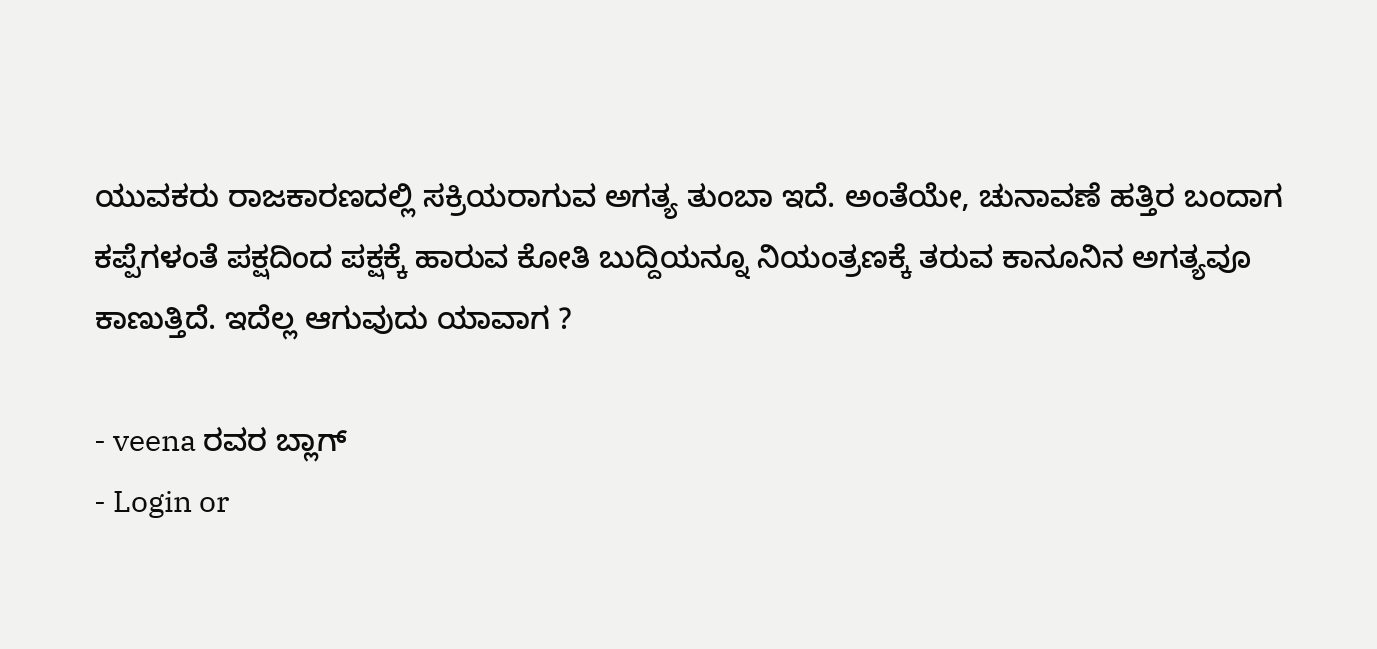ಯುವಕರು ರಾಜಕಾರಣದಲ್ಲಿ ಸಕ್ರಿಯರಾಗುವ ಅಗತ್ಯ ತುಂಬಾ ಇದೆ. ಅಂತೆಯೇ, ಚುನಾವಣೆ ಹತ್ತಿರ ಬಂದಾಗ ಕಪ್ಪೆಗಳಂತೆ ಪಕ್ಷದಿಂದ ಪಕ್ಷಕ್ಕೆ ಹಾರುವ ಕೋತಿ ಬುದ್ದಿಯನ್ನೂ ನಿಯಂತ್ರಣಕ್ಕೆ ತರುವ ಕಾನೂನಿನ ಅಗತ್ಯವೂ ಕಾಣುತ್ತಿದೆ. ಇದೆಲ್ಲ ಆಗುವುದು ಯಾವಾಗ ?

- veena ರವರ ಬ್ಲಾಗ್
- Login or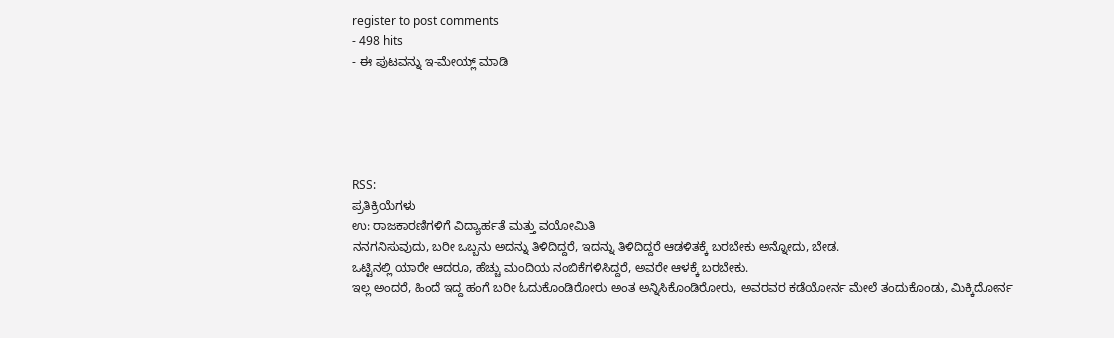register to post comments
- 498 hits
- ಈ ಪುಟವನ್ನು ಇ-ಮೇಯ್ಲ್ ಮಾಡಿ





RSS:
ಪ್ರತಿಕ್ರಿಯೆಗಳು
ಉ: ರಾಜಕಾರಣಿಗಳಿಗೆ ವಿದ್ಯಾರ್ಹತೆ ಮತ್ತು ವಯೋಮಿತಿ
ನನಗನಿಸುವುದು, ಬರೀ ಒಬ್ಬನು ಅದನ್ನು ತಿಳಿದಿದ್ದರೆ, ಇದನ್ನು ತಿಳಿದಿದ್ದರೆ ಆಡಳಿತಕ್ಕೆ ಬರಬೇಕು ಅನ್ನೋದು, ಬೇಡ.
ಒಟ್ಟಿನಲ್ಲಿ ಯಾರೇ ಆದರೂ, ಹೆಚ್ಚು ಮಂದಿಯ ನಂಬಿಕೆಗಳಿಸಿದ್ದರೆ, ಅವರೇ ಆಳಕ್ಕೆ ಬರಬೇಕು.
ಇಲ್ಲ ಅಂದರೆ, ಹಿಂದೆ ಇದ್ದ ಹಂಗೆ ಬರೀ ಓದುಕೊಂಡಿರೋರು ಅಂತ ಅನ್ನಿಸಿಕೊಂಡಿರೋರು, ಅವರವರ ಕಡೆಯೋರ್ನ ಮೇಲೆ ತಂದುಕೊಂಡು, ಮಿಕ್ಕಿದೋರ್ನ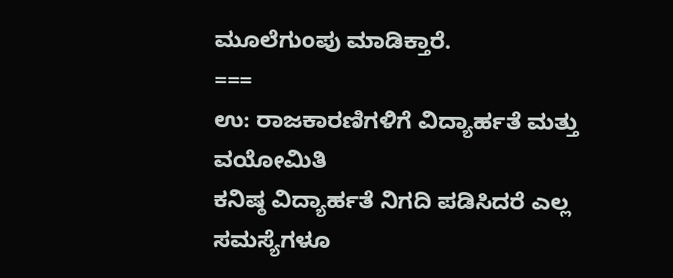ಮೂಲೆಗುಂಪು ಮಾಡಿಕ್ತಾರೆ.
===
ಉ: ರಾಜಕಾರಣಿಗಳಿಗೆ ವಿದ್ಯಾರ್ಹತೆ ಮತ್ತು ವಯೋಮಿತಿ
ಕನಿಷ್ಠ ವಿದ್ಯಾರ್ಹತೆ ನಿಗದಿ ಪಡಿಸಿದರೆ ಎಲ್ಲ ಸಮಸ್ಯೆಗಳೂ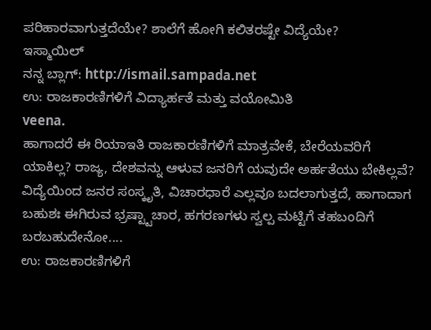ಪರಿಹಾರವಾಗುತ್ತದೆಯೇ? ಶಾಲೆಗೆ ಹೋಗಿ ಕಲಿತರಷ್ಟೇ ವಿದ್ಯೆಯೇ?
ಇಸ್ಮಾಯಿಲ್
ನನ್ನ ಬ್ಲಾಗ್: http://ismail.sampada.net
ಉ: ರಾಜಕಾರಣಿಗಳಿಗೆ ವಿದ್ಯಾರ್ಹತೆ ಮತ್ತು ವಯೋಮಿತಿ
veena.
ಹಾಗಾದರೆ ಈ ರಿಯಾಇತಿ ರಾಜಕಾರಣಿಗಳಿಗೆ ಮಾತ್ರವೇಕೆ, ಬೇರೆಯವರಿಗೆ ಯಾಕಿಲ್ಲ? ರಾಜ್ಯ, ದೇಶವನ್ನು ಆಳುವ ಜನರಿಗೆ ಯವುದೇ ಅರ್ಹತೆಯು ಬೇಕಿಲ್ಲವೆ? ವಿದ್ಯೆಯಿಂದ ಜನರ ಸಂಸ್ಕೃತಿ, ವಿಚಾರಧಾರೆ ಎಲ್ಲವೂ ಬದಲಾಗುತ್ತದೆ, ಹಾಗಾದಾಗ ಬಹುಶಃ ಈಗಿರುವ ಭ್ರಷ್ಟ್ಟಾಚಾರ, ಹಗರಣಗಳು ಸ್ವಲ್ಪ ಮಟ್ಟಿಗೆ ತಹಬಂದಿಗೆ ಬರಬಹುದೇನೋ....
ಉ: ರಾಜಕಾರಣಿಗಳಿಗೆ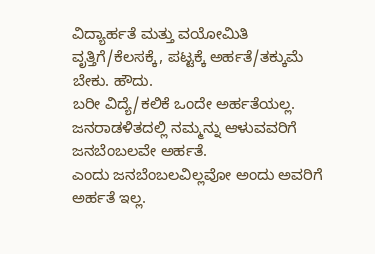ವಿದ್ಯಾರ್ಹತೆ ಮತ್ತು ವಯೋಮಿತಿ
ವೃತ್ತಿಗೆ/ಕೆಲಸಕ್ಕೆ, ಪಟ್ಟಕ್ಕೆ ಅರ್ಹತೆ/ತಕ್ಕುಮೆ ಬೇಕು. ಹೌದು.
ಬರೀ ವಿದ್ಯೆ/ಕಲಿಕೆ ಒಂದೇ ಅರ್ಹತೆಯಲ್ಲ.
ಜನರಾಡಳಿತದಲ್ಲಿ ನಮ್ಮನ್ನು ಆಳುವವರಿಗೆ ಜನಬೆಂಬಲವೇ ಅರ್ಹತೆ.
ಎಂದು ಜನಬೆಂಬಲವಿಲ್ಲವೋ ಅಂದು ಅವರಿಗೆ ಅರ್ಹತೆ ಇಲ್ಲ.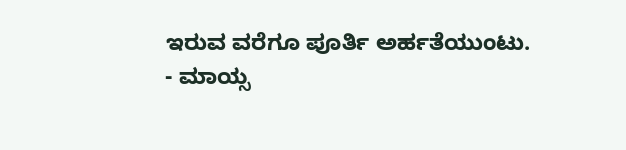ಇರುವ ವರೆಗೂ ಪೂರ್ತಿ ಅರ್ಹತೆಯುಂಟು.
- ಮಾಯ್ಸ